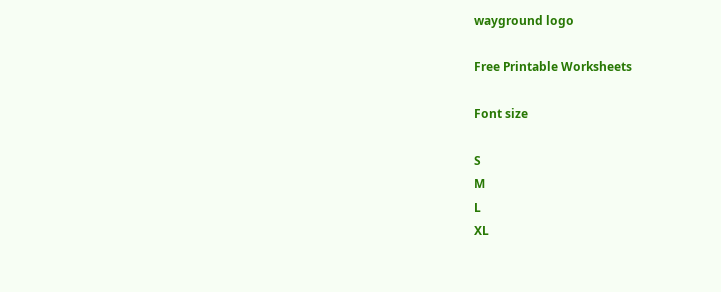wayground logo

Free Printable Worksheets

Font size

S
M
L
XL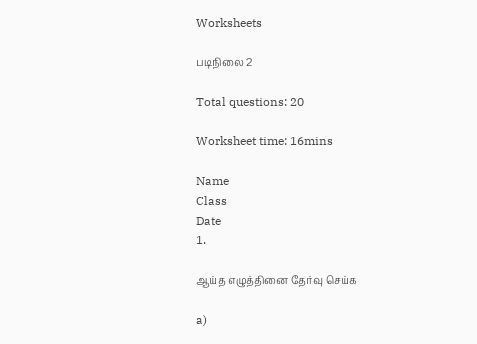Worksheets

படிநிலை 2

Total questions: 20

Worksheet time: 16mins

Name
Class
Date
1.

ஆய்த எழுத்தினை தேர்வு செய்க

a)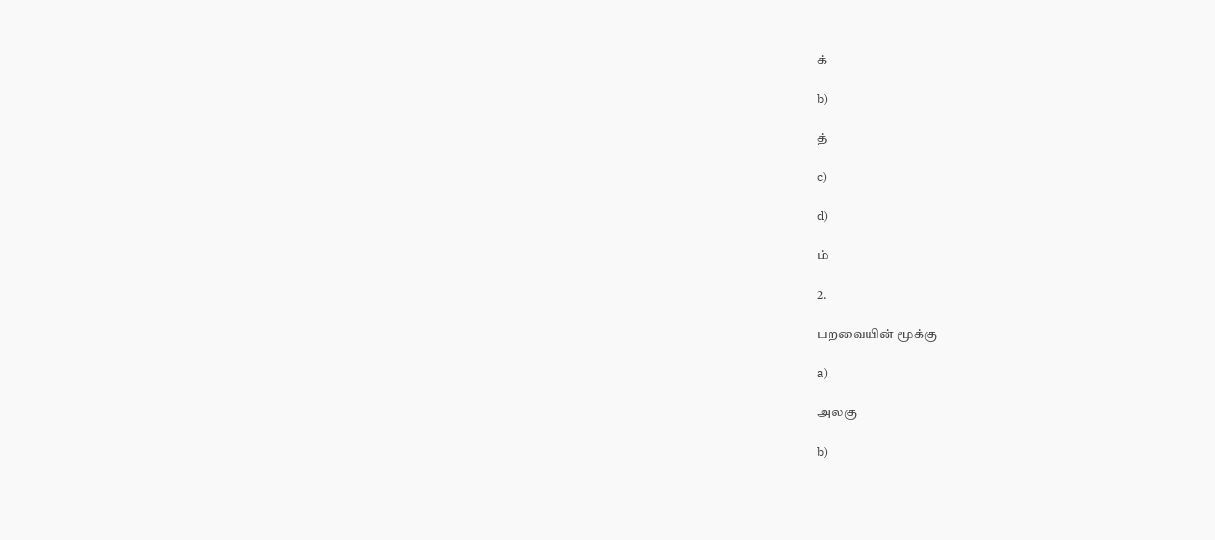க்

b)

த்

c)

d)

ம்

2.

பறவையின் மூக்கு

a)

அலகு

b)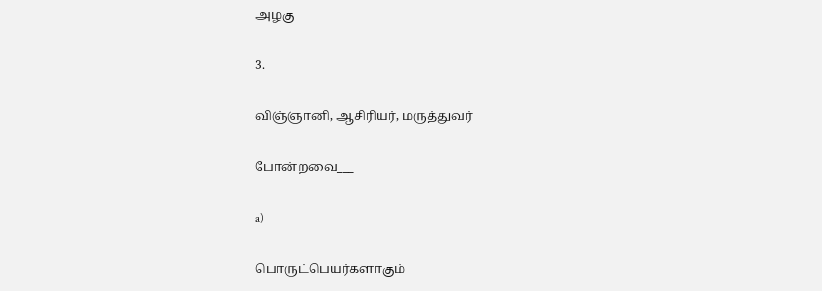அழகு

3.

விஞ்ஞானி, ஆசிரியர், மருத்துவர்

போன்றவை___

a)

பொருட்பெயர்களாகும்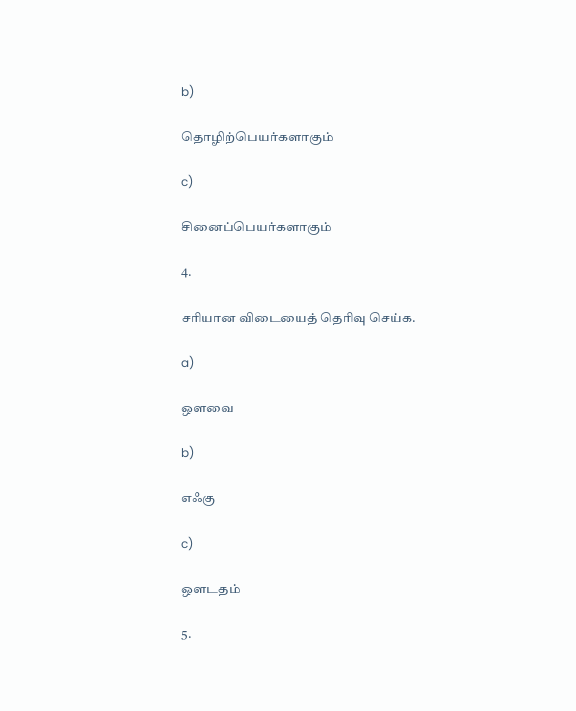b)

தொழிற்பெயர்களாகும்

c)

சினைப்பெயர்களாகும்

4.

சரியான விடையைத் தெரிவு செய்க.

a)

ஔவை

b)

எஃகு

c)

ஔடதம்

5.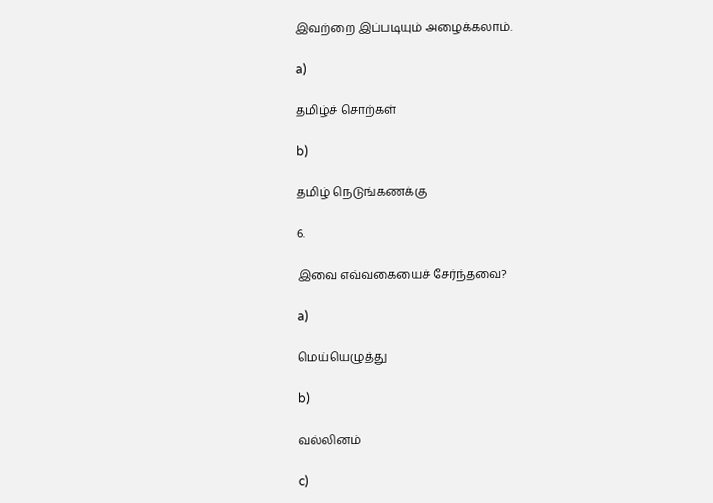இவற்றை இப்படியும் அழைக்கலாம்.

a)

தமிழ்ச் சொற்கள்

b)

தமிழ் நெடுங்கணக்கு

6.

இவை எவ்வகையைச் சேர்ந்தவை?

a)

மெய்யெழுத்து

b)

வல்லினம்

c)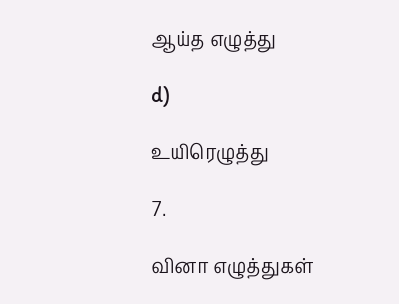ஆய்த எழுத்து

d)

உயிரெழுத்து

7.

வினா எழுத்துகள்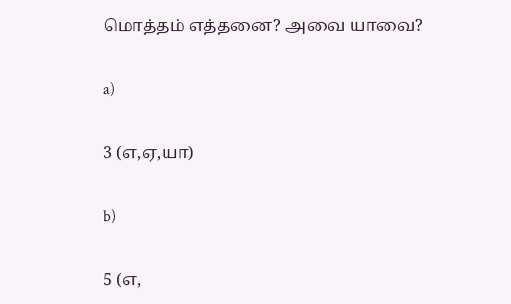மொத்தம் எத்தனை? அவை யாவை?

a)

3 (எ,ஏ,யா)

b)

5 (எ,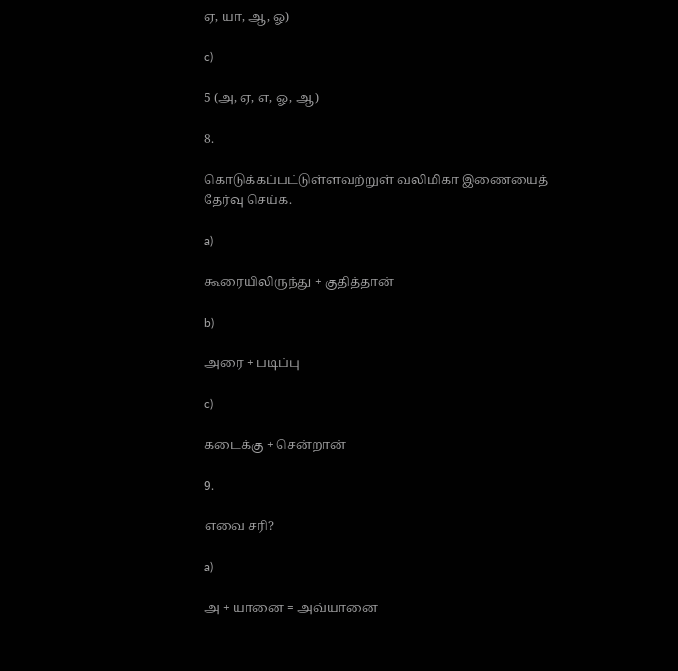ஏ, யா, ஆ, ஓ)

c)

5 (அ, ஏ, எ, ஓ, ஆ)

8.

கொடுக்கப்பட்டுள்ளவற்றுள் வலிமிகா இணையைத் தேர்வு செய்க.

a)

கூரையிலிருந்து + குதித்தான்

b)

அரை + படிப்பு

c)

கடைக்கு + சென்றான்

9.

எவை சரி?

a)

அ + யானை = அவ்யானை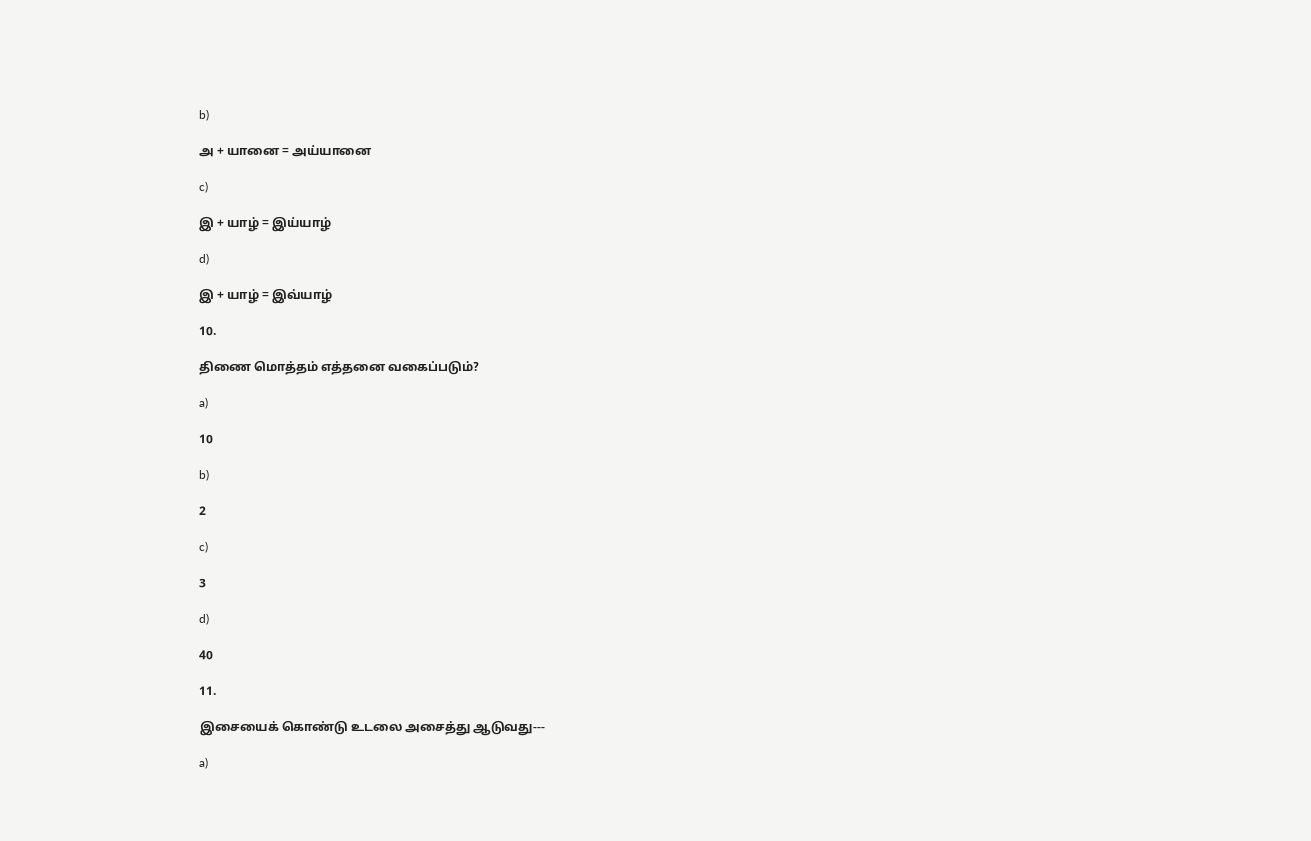b)

அ + யானை = அய்யானை

c)

இ + யாழ் = இய்யாழ்

d)

இ + யாழ் = இவ்யாழ்

10.

திணை மொத்தம் எத்தனை வகைப்படும்?

a)

10

b)

2

c)

3

d)

40

11.

இசையைக் கொண்டு உடலை அசைத்து ஆடுவது---

a)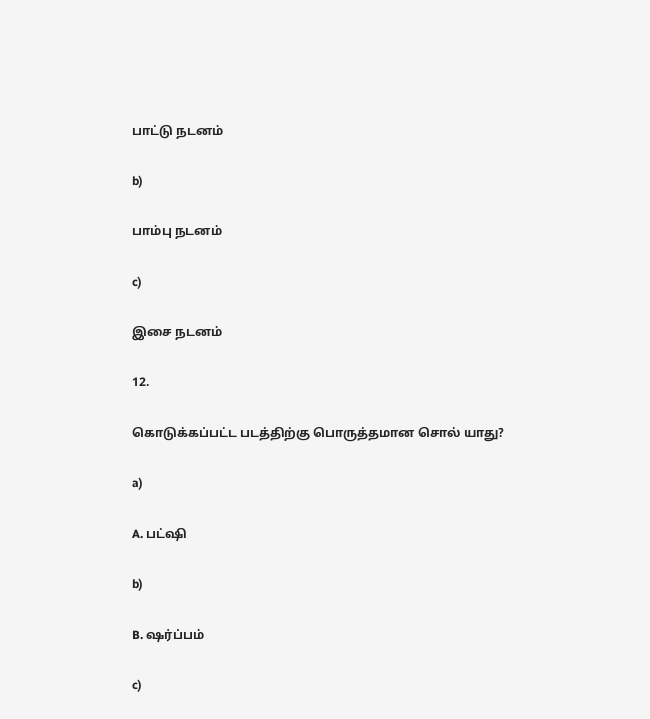பாட்டு நடனம்

b)

பாம்பு நடனம்

c)

இசை நடனம்

12.

கொடுக்கப்பட்ட படத்திற்கு பொருத்தமான சொல் யாது?

a)

A. பட்ஷி

b)

B. ஷர்ப்பம்

c)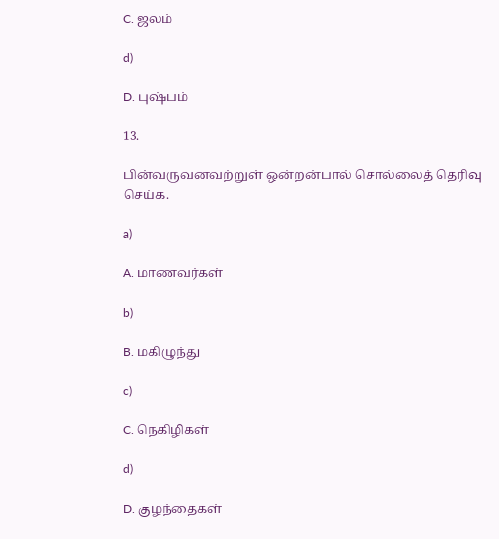C. ஜலம்

d)

D. புஷ்பம்

13.

பின்வருவனவற்றுள் ஒன்றன்பால் சொல்லைத் தெரிவு செய்க.

a)

A. மாணவர்கள்

b)

B. மகிழுந்து

c)

C. நெகிழிகள்

d)

D. குழந்தைகள்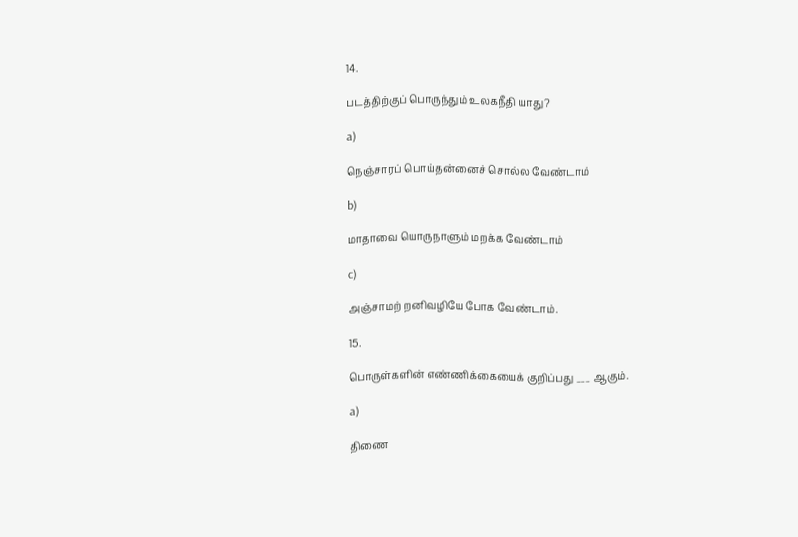14.

படத்திற்குப் பொருந்தும் உலகநீதி யாது?

a)

நெஞ்சாரப் பொய்தன்னைச் சொல்ல வேண்டாம்

b)

மாதாவை யொருநாளும் மறக்க வேண்டாம்

c)

அஞ்சாமற் றனிவழியே போக வேண்டாம்.

15.

பொருள்களின் எண்ணிக்கையைக் குறிப்பது ___ ஆகும்.

a)

திணை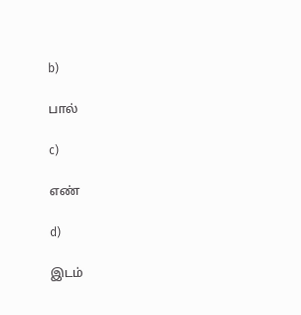b)

பால்

c)

எண்

d)

இடம்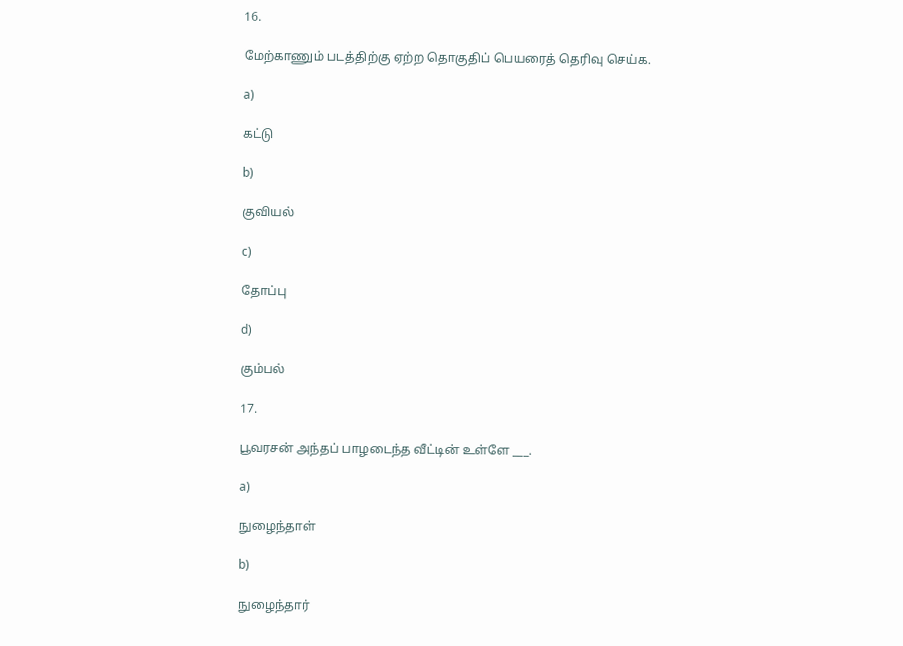16.

மேற்காணும் படத்திற்கு ஏற்ற தொகுதிப் பெயரைத் தெரிவு செய்க.

a)

கட்டு

b)

குவியல்

c)

தோப்பு

d)

கும்பல்

17.

பூவரசன் அந்தப் பாழடைந்த வீட்டின் உள்ளே ___.

a)

நுழைந்தாள்

b)

நுழைந்தார்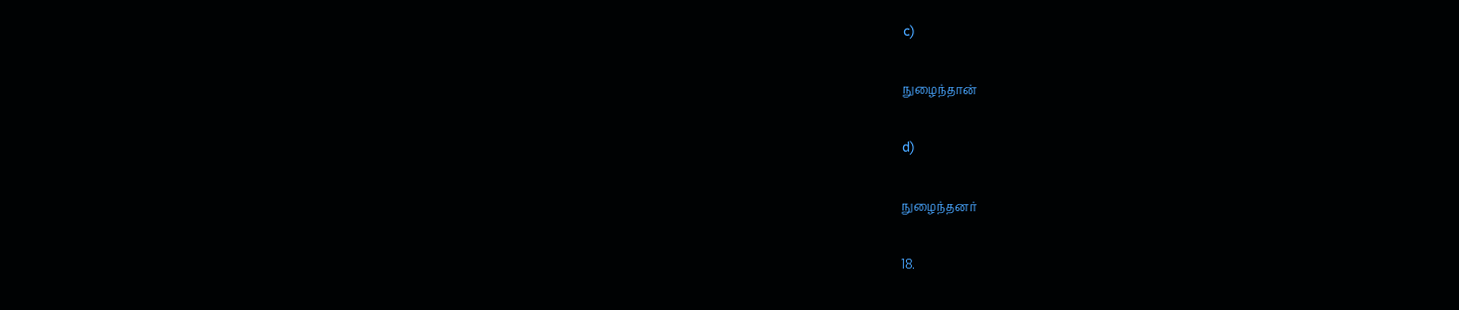c)

நுழைந்தான்

d)

நுழைந்தனர்

18.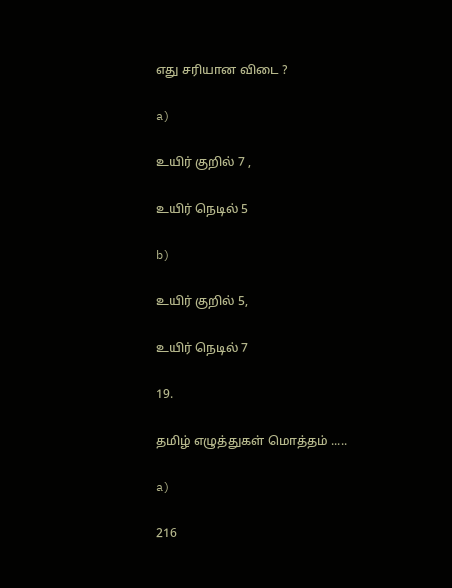எது சரியான விடை ?

a)

உயிர் குறில் 7 ,

உயிர் நெடில் 5

b)

உயிர் குறில் 5,

உயிர் நெடில் 7

19.

தமிழ் எழுத்துகள் மொத்தம் .....

a)

216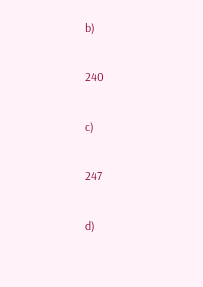b)

240

c)

247

d)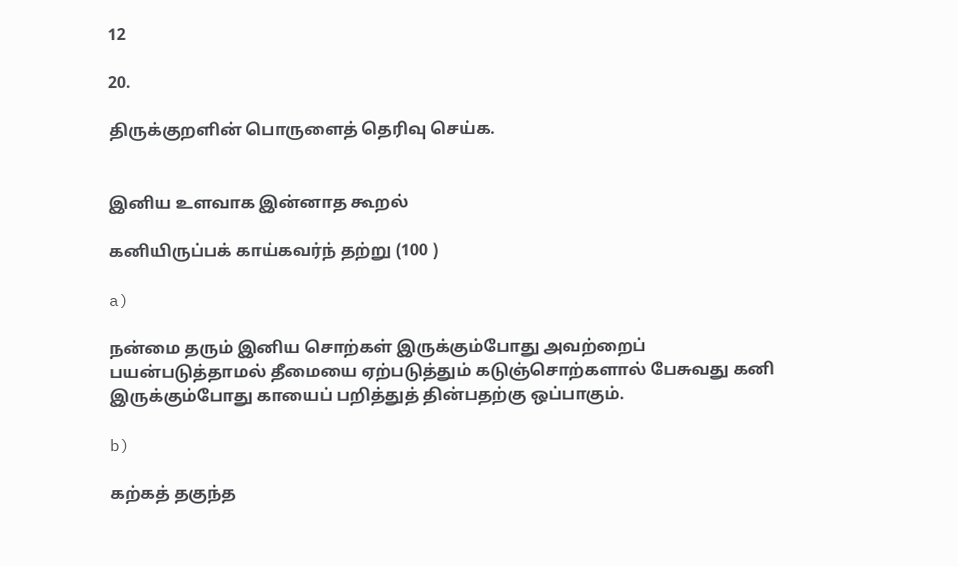12

20.

திருக்குறளின் பொருளைத் தெரிவு செய்க.


இனிய உளவாக இன்னாத கூறல்

கனியிருப்பக் காய்கவர்ந் தற்று (100 )

a)

நன்மை தரும் இனிய சொற்கள் இருக்கும்போது அவற்றைப் பயன்படுத்தாமல் தீமையை ஏற்படுத்தும் கடுஞ்சொற்களால் பேசுவது கனி இருக்கும்போது காயைப் பறித்துத் தின்பதற்கு ஒப்பாகும்.

b)

கற்கத் தகுந்த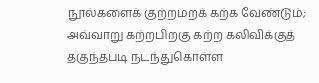நூல்களைக் குற்றமறக் கற்க வேண்டும்; அவ்வாறு கற்றபிறகு கற்ற கலிவிக்குத் தகுந்தபடி நடந்துகொள்ள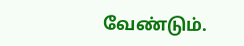வேண்டும்.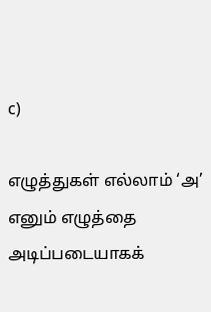c)

எழுத்துகள் எல்லாம் ‘அ’ எனும் எழுத்தை அடிப்படையாகக்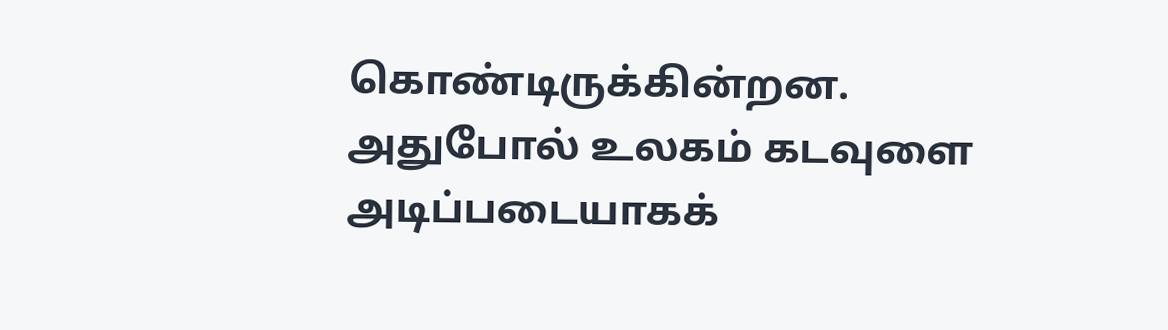கொண்டிருக்கின்றன. அதுபோல் உலகம் கடவுளை அடிப்படையாகக்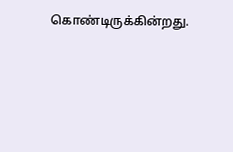கொண்டிருக்கின்றது.